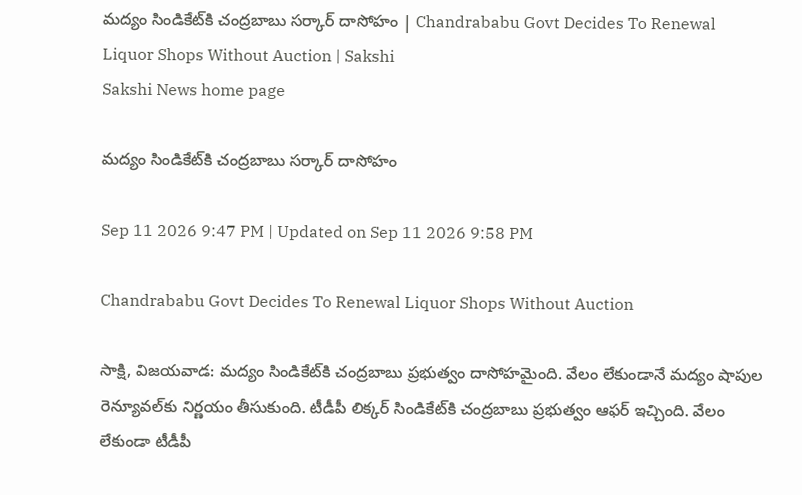మద్యం సిండికేట్‌కి చంద్రబాబు సర్కార్‌ దాసోహం | Chandrababu Govt Decides To Renewal Liquor Shops Without Auction | Sakshi
Sakshi News home page

మద్యం సిండికేట్‌కి చంద్రబాబు సర్కార్‌ దాసోహం

Sep 11 2026 9:47 PM | Updated on Sep 11 2026 9:58 PM

Chandrababu Govt Decides To Renewal Liquor Shops Without Auction

సాక్షి, విజయవాడ: మద్యం సిండికేట్‌కి చంద్రబాబు ప్రభుత్వం దాసోహమైంది. వేలం లేకుండానే మద్యం షాపుల రెన్యూవల్‌కు నిర్ణయం తీసుకుంది. టీడీపీ లిక్కర్ సిండికేట్‌కి చంద్రబాబు ప్రభుత్వం ఆఫర్ ఇచ్చింది. వేలం లేకుండా టీడీపీ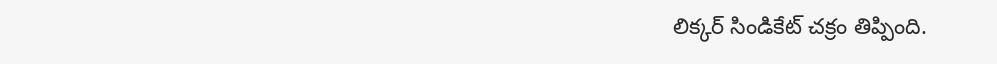లిక్కర్ సిండికేట్ చక్రం తిప్పింది.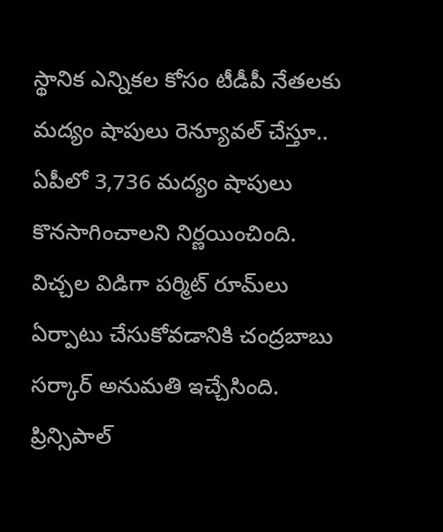స్థానిక ఎన్నికల కోసం టీడీపీ నేతలకు మద్యం షాపులు రెన్యూవల్‌ చేస్తూ.. ఏపీలో 3,736 మద్యం షాపులు కొనసాగించాలని నిర్ణయించింది. విచ్చల విడిగా పర్మిట్ రూమ్‌లు ఏర్పాటు చేసుకోవడానికి చంద్రబాబు సర్కార్‌ అనుమతి ఇచ్చేసింది. ప్రిన్సిపాల్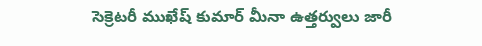సెక్రెటరీ ముఖేష్ కుమార్ మీనా ఉత్తర్వులు జారీ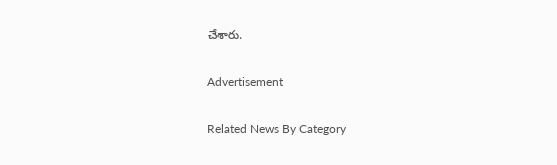చేశారు.

Advertisement

Related News By Category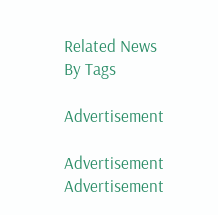Related News By Tags

Advertisement

Advertisement
Advertisement